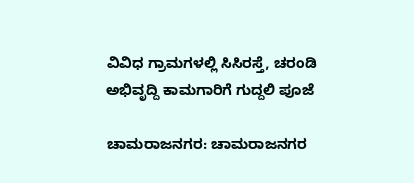ವಿವಿಧ ಗ್ರಾಮಗಳಲ್ಲಿ ಸಿಸಿರಸ್ತೆ, ಚರಂಡಿ ಅಭಿವೃದ್ದಿ ಕಾಮಗಾರಿಗೆ ಗುದ್ದಲಿ ಪೂಜೆ

ಚಾಮರಾಜನಗರ: ಚಾಮರಾಜನಗರ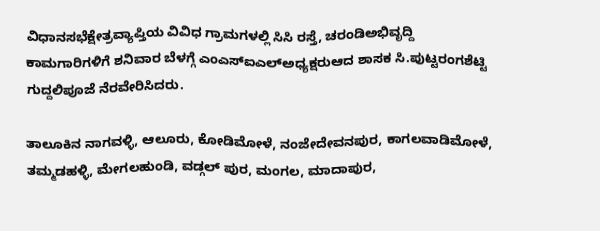ವಿಧಾನಸಭೆಕ್ಷೇತ್ರವ್ಯಾಪ್ತಿಯ ವಿವಿಧ ಗ್ರಾಮಗಳಲ್ಲಿ ಸಿಸಿ ರಸ್ತೆ, ಚರಂಡಿಅಭಿವೃದ್ದಿ ಕಾಮಗಾರಿಗಳಿಗೆ ಶನಿವಾರ ಬೆಳಗ್ಗೆ ಎಂಎಸ್‍ಐಎಲ್‍ಅಧ್ಯಕ್ಷರುಆದ ಶಾಸಕ ಸಿ.ಪುಟ್ಟರಂಗಶೆಟ್ಟಿ ಗುದ್ದಲಿಪೂಜೆ ನೆರವೇರಿಸಿದರು.

ತಾಲೂಕಿನ ನಾಗವಳ್ಳಿ, ಆಲೂರು, ಕೋಡಿಮೋಳೆ, ನಂಜೇದೇವನಪುರ, ಕಾಗಲವಾಡಿಮೋಳೆ, ತಮ್ಮಡಹಳ್ಳಿ, ಮೇಗಲಹುಂಡಿ, ವಡ್ಗಲ್ ಪುರ, ಮಂಗಲ, ಮಾದಾಪುರ,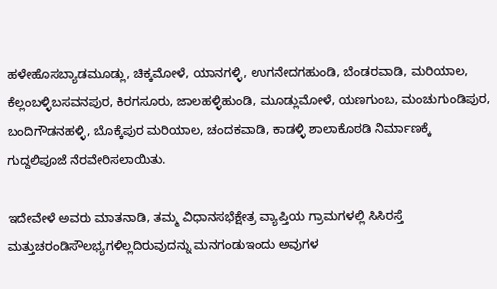ಹಳೇಹೊಸಬ್ಯಾಡಮೂಡ್ಲು, ಚಿಕ್ಕಮೋಳೆ, ಯಾನಗಳ್ಳಿ, ಉಗನೇದಗಹುಂಡಿ, ಬೆಂಡರವಾಡಿ, ಮರಿಯಾಲ, ಕೆಲ್ಲಂಬಳ್ಳಿಬಸವನಪುರ, ಕಿರಗಸೂರು, ಜಾಲಹಳ್ಳಿಹುಂಡಿ, ಮೂಡ್ಲುಮೋಳೆ, ಯಣಗುಂಬ, ಮಂಚುಗುಂಡಿಪುರ, ಬಂದಿಗೌಡನಹಳ್ಳಿ, ಬೊಕ್ಕೆಪುರ ಮರಿಯಾಲ, ಚಂದಕವಾಡಿ, ಕಾಡಳ್ಳಿ ಶಾಲಾಕೊಠಡಿ ನಿರ್ಮಾಣಕ್ಕೆ ಗುದ್ದಲಿಪೂಜೆ ನೆರವೇರಿಸಲಾಯಿತು.

ಇದೇವೇಳೆ ಅವರು ಮಾತನಾಡಿ, ತಮ್ಮ ವಿಧಾನಸಭೆಕ್ಷೇತ್ರ ವ್ಯಾಪ್ತಿಯ ಗ್ರಾಮಗಳಲ್ಲಿ ಸಿಸಿರಸ್ತೆ ಮತ್ತುಚರಂಡಿಸೌಲಭ್ಯಗಳಿಲ್ಲದಿರುವುದನ್ನು ಮನಗಂಡುಇಂದು ಅವುಗಳ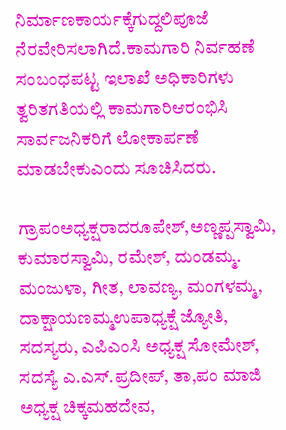ನಿರ್ಮಾಣಕಾರ್ಯಕ್ಕೆಗುದ್ದಲಿಪೂಜೆ ನೆರವೇರಿಸಲಾಗಿದೆ.ಕಾಮಗಾರಿ ನಿರ್ವಹಣೆ ಸಂಬಂಧಪಟ್ಟ ಇಲಾಖೆ ಅಧಿಕಾರಿಗಳು ತ್ವರಿತಗತಿಯಲ್ಲಿ ಕಾಮಗಾರಿಆರಂಭಿಸಿ ಸಾರ್ವಜನಿಕರಿಗೆ ಲೋಕಾರ್ಪಣೆ ಮಾಡಬೇಕುಎಂದು ಸೂಚಿಸಿದರು.

ಗ್ರಾಪಂಅಧ್ಯಕ್ಷರಾದರೂಪೇಶ್,ಅಣ್ಣಪ್ಪಸ್ವಾಮಿ, ಕುಮಾರಸ್ವಾಮಿ, ರಮೇಶ್, ದುಂಡಮ್ಮ. ಮಂಜುಳಾ, ಗೀತ, ಲಾವಣ್ಯ, ಮಂಗಳಮ್ಮ, ದಾಕ್ಷಾಯಣಮ್ಮಉಪಾಧ್ಯಕ್ಷೆ ಜ್ಯೋತಿ, ಸದಸ್ಯರು, ಎಪಿಎಂಸಿ ಅಧ್ಯಕ್ಷ ಸೋಮೇಶ್, ಸದಸ್ಯೆ ಎ.ಎಸ್.ಪ್ರದೀಪ್, ತಾ,ಪಂ ಮಾಜಿ ಅಧ್ಯಕ್ಷ ಚಿಕ್ಕಮಹದೇವ,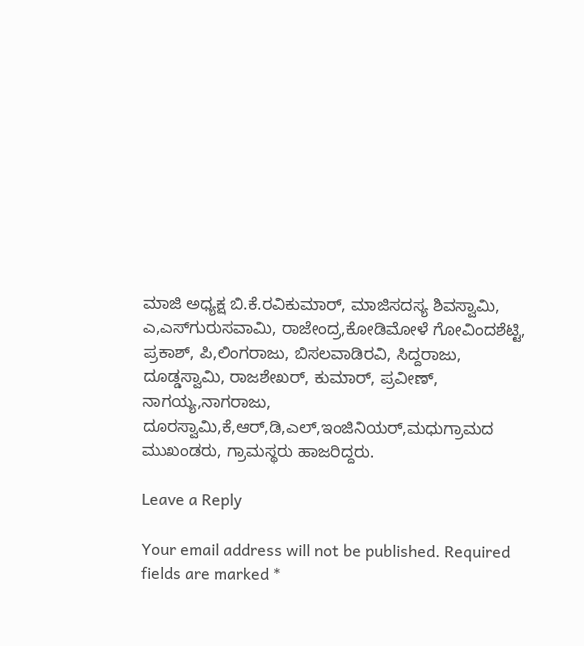ಮಾಜಿ ಅಧ್ಯಕ್ಷ ಬಿ.ಕೆ.ರವಿಕುಮಾರ್, ಮಾಜಿಸದಸ್ಯ ಶಿವಸ್ವಾಮಿ, ಎ,ಎಸ್‍ಗುರುಸವಾಮಿ, ರಾಜೇಂದ್ರ,ಕೋಡಿಮೋಳೆ ಗೋವಿಂದಶೆಟ್ಟಿ, ಪ್ರಕಾಶ್, ಪಿ,ಲಿಂಗರಾಜು, ಬಿಸಲವಾಡಿರವಿ, ಸಿದ್ದರಾಜು, ದೂಡ್ಡಸ್ವಾಮಿ, ರಾಜಶೇಖರ್, ಕುಮಾರ್, ಪ್ರವೀಣ್, ನಾಗಯ್ಯ,ನಾಗರಾಜು, ದೂರಸ್ವಾಮಿ,ಕೆ,ಆರ್,ಡಿ,ಎಲ್,ಇಂಜಿನಿಯರ್,ಮಧುಗ್ರಾಮದ ಮುಖಂಡರು, ಗ್ರಾಮಸ್ಥರು ಹಾಜರಿದ್ದರು.

Leave a Reply

Your email address will not be published. Required fields are marked *